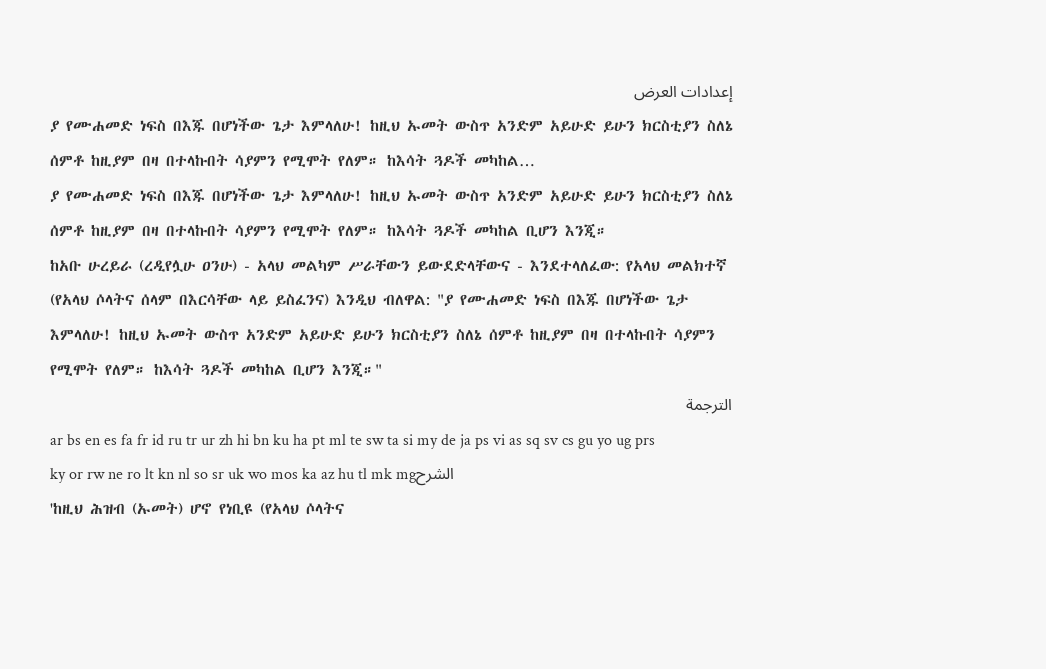إعدادات العرض
ያ የሙሐመድ ነፍስ በእጁ በሆነችው ጌታ እምላለሁ! ከዚህ ኡመት ውስጥ አንድም አይሁድ ይሁን ክርስቲያን ስለኔ ሰምቶ ከዚያም በዛ በተላኩበት ሳያምን የሚሞት የለም። ከእሳት ጓዶች መካከል…
ያ የሙሐመድ ነፍስ በእጁ በሆነችው ጌታ እምላለሁ! ከዚህ ኡመት ውስጥ አንድም አይሁድ ይሁን ክርስቲያን ስለኔ ሰምቶ ከዚያም በዛ በተላኩበት ሳያምን የሚሞት የለም። ከእሳት ጓዶች መካከል ቢሆን እንጂ።
ከአቡ ሁረይራ (ረዲየሏሁ ዐንሁ) - አላህ መልካም ሥራቸውን ይውደድላቸውና - እንደተላለፈው: የአላህ መልክተኛ (የአላህ ሶላትና ሰላም በእርሳቸው ላይ ይስፈንና) እንዲህ ብለዋል: "ያ የሙሐመድ ነፍስ በእጁ በሆነችው ጌታ እምላለሁ! ከዚህ ኡመት ውስጥ አንድም አይሁድ ይሁን ክርስቲያን ስለኔ ሰምቶ ከዚያም በዛ በተላኩበት ሳያምን የሚሞት የለም። ከእሳት ጓዶች መካከል ቢሆን እንጂ።"
الترجمة
ar bs en es fa fr id ru tr ur zh hi bn ku ha pt ml te sw ta si my de ja ps vi as sq sv cs gu yo ug prs ky or rw ne ro lt kn nl so sr uk wo mos ka az hu tl mk mgالشرح
'ከዚህ ሕዝብ (ኡመት) ሆኖ የነቢዩ (የአላህ ሶላትና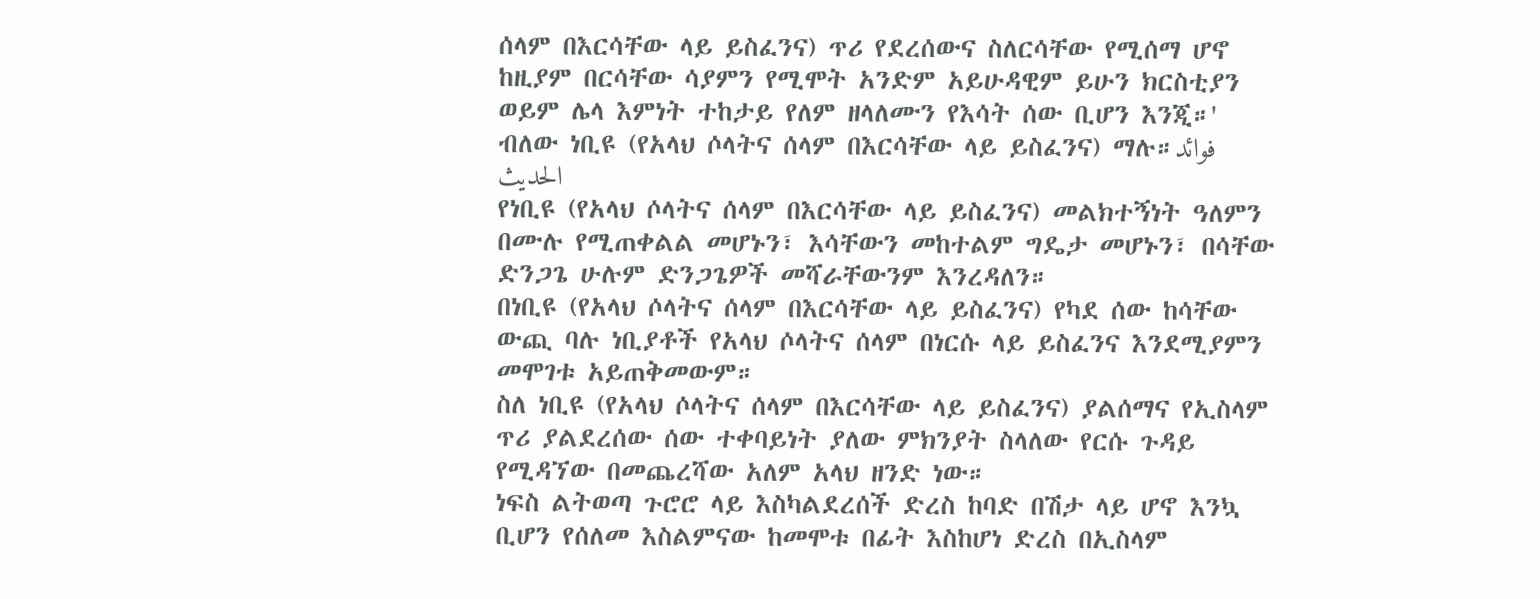ሰላም በእርሳቸው ላይ ይስፈንና) ጥሪ የደረሰውና ስለርሳቸው የሚሰማ ሆኖ ከዚያም በርሳቸው ሳያምን የሚሞት አንድም አይሁዳዊም ይሁን ክርስቲያን ወይም ሌላ እምነት ተከታይ የለም ዘላለሙን የእሳት ሰው ቢሆን እንጂ።' ብለው ነቢዩ (የአላህ ሶላትና ሰላም በእርሳቸው ላይ ይስፈንና) ማሉ።فوائد الحديث
የነቢዩ (የአላህ ሶላትና ሰላም በእርሳቸው ላይ ይስፈንና) መልክተኝነት ዓለምን በሙሉ የሚጠቀልል መሆኑን፣ እሳቸውን መከተልም ግዴታ መሆኑን፣ በሳቸው ድንጋጌ ሁሉም ድንጋጌዎች መሻራቸውንም እንረዳለን።
በነቢዩ (የአላህ ሶላትና ሰላም በእርሳቸው ላይ ይስፈንና) የካደ ሰው ከሳቸው ውጪ ባሉ ነቢያቶች የአላህ ሶላትና ሰላም በነርሱ ላይ ይስፈንና እንደሚያምን መሞገቱ አይጠቅመውም።
ስለ ነቢዩ (የአላህ ሶላትና ሰላም በእርሳቸው ላይ ይስፈንና) ያልሰማና የኢስላም ጥሪ ያልደረሰው ሰው ተቀባይነት ያለው ምክንያት ስላለው የርሱ ጉዳይ የሚዳኘው በመጨረሻው አለም አላህ ዘንድ ነው።
ነፍስ ልትወጣ ጉሮሮ ላይ እስካልደረሰች ድረስ ከባድ በሽታ ላይ ሆኖ እንኳ ቢሆን የሰለመ እስልምናው ከመሞቱ በፊት እስከሆነ ድረስ በኢስላም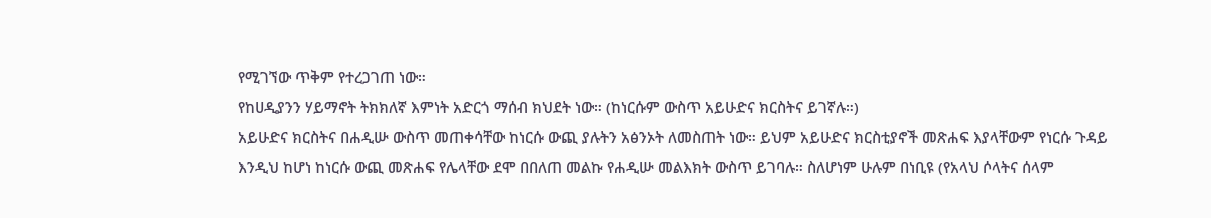የሚገኘው ጥቅም የተረጋገጠ ነው።
የከሀዲያንን ሃይማኖት ትክክለኛ እምነት አድርጎ ማሰብ ክህደት ነው። (ከነርሱም ውስጥ አይሁድና ክርስትና ይገኛሉ።)
አይሁድና ክርስትና በሐዲሡ ውስጥ መጠቀሳቸው ከነርሱ ውጪ ያሉትን አፅንኦት ለመስጠት ነው። ይህም አይሁድና ክርስቲያኖች መጽሐፍ እያላቸውም የነርሱ ጉዳይ እንዲህ ከሆነ ከነርሱ ውጪ መጽሐፍ የሌላቸው ደሞ በበለጠ መልኩ የሐዲሡ መልእክት ውስጥ ይገባሉ። ስለሆነም ሁሉም በነቢዩ (የአላህ ሶላትና ሰላም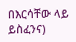በእርሳቸው ላይ ይስፈንና)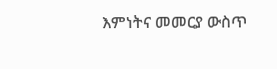እምነትና መመርያ ውስጥ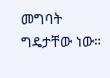መግባት ግዴታቸው ነው።